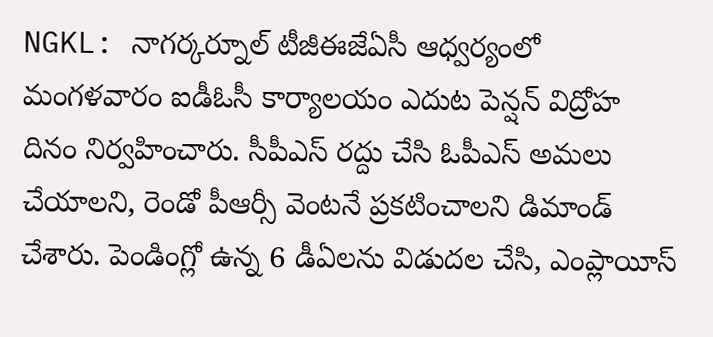NGKL: నాగర్కర్నూల్ టీజీఈజేఏసీ ఆధ్వర్యంలో మంగళవారం ఐడీఓసీ కార్యాలయం ఎదుట పెన్షన్ విద్రోహ దినం నిర్వహించారు. సీపీఎస్ రద్దు చేసి ఓపీఎస్ అమలు చేయాలని, రెండో పీఆర్సీ వెంటనే ప్రకటించాలని డిమాండ్ చేశారు. పెండింగ్లో ఉన్న 6 డీఏలను విడుదల చేసి, ఎంప్లాయీస్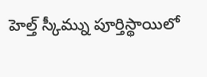హెల్త్ స్కీమ్ను పూర్తిస్థాయిలో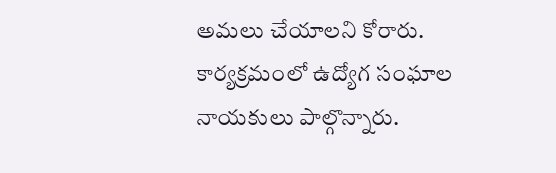అమలు చేయాలని కోరారు. కార్యక్రమంలో ఉద్యోగ సంఘాల నాయకులు పాల్గొన్నారు.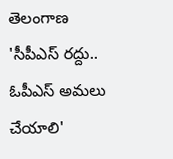తెలంగాణ
'సీపీఎస్ రద్దు.. ఓపీఎస్ అమలు చేయాలి'